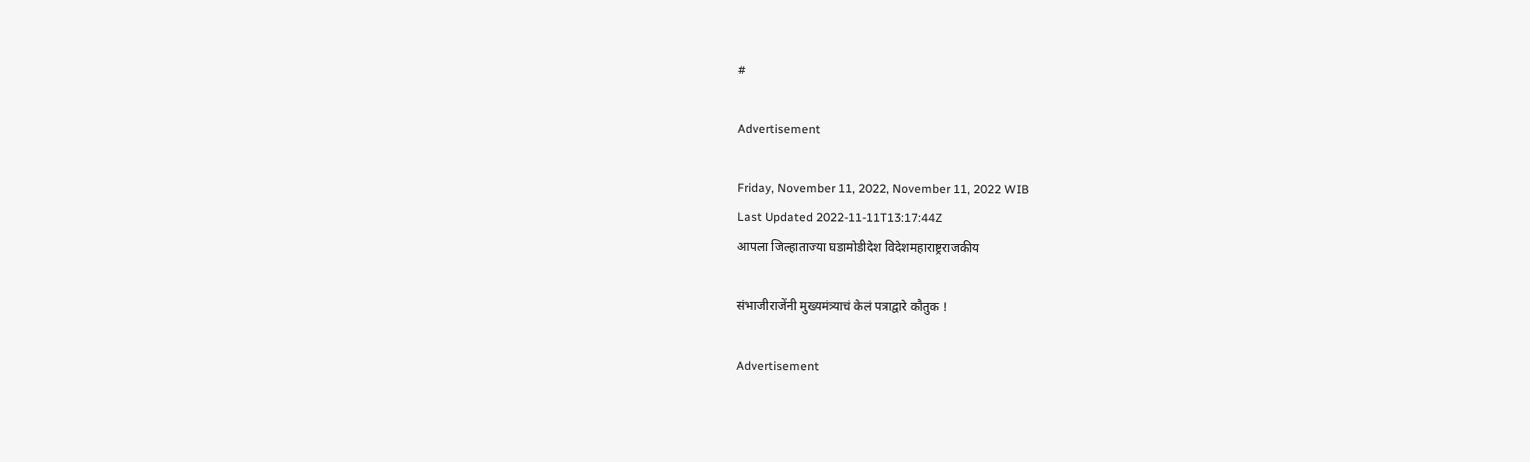#

Advertisement

Friday, November 11, 2022, November 11, 2022 WIB
Last Updated 2022-11-11T13:17:44Z
आपला जिल्हाताज्या घडामोडीदेश विदेशमहाराष्ट्रराजकीय

संभाजीराजेंनी मुख्यमंत्र्याचं केलं पत्राद्वारे कौतुक !

Advertisement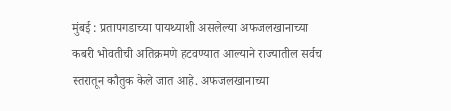मुंबई : प्रतापगडाच्या पायथ्याशी असलेल्या अफजलखानाच्या कबरी भोवतीची अतिक्रमणे हटवण्यात आल्याने राज्यातील सर्वच स्तरातून कौतुक केले जात आहे. अफजलखानाच्या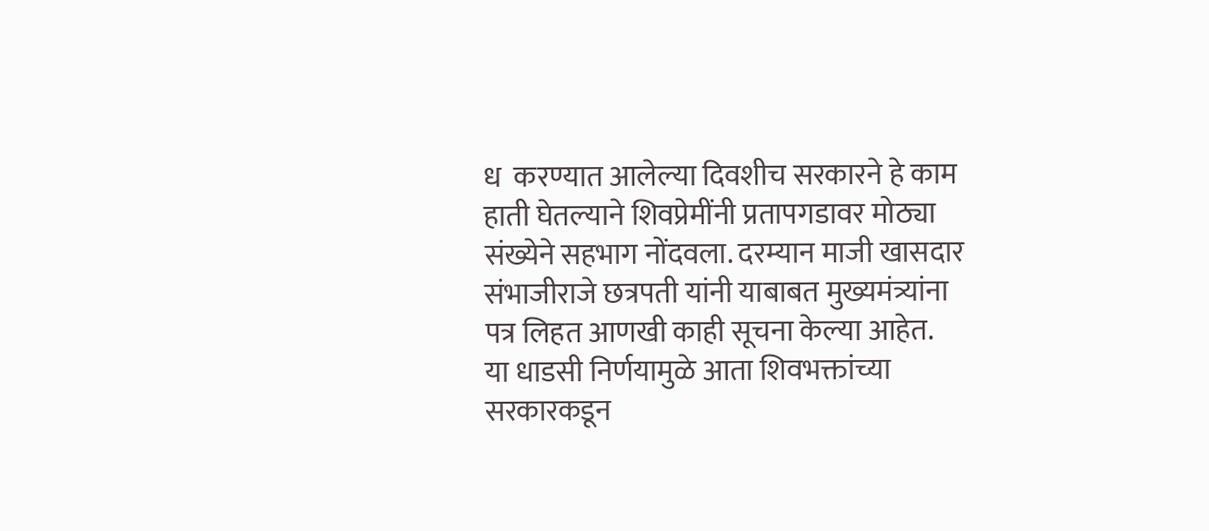ध  करण्यात आलेल्या दिवशीच सरकारने हे काम हाती घेतल्याने शिवप्रेमींनी प्रतापगडावर मोठ्या
संख्येने सहभाग नोंदवला. दरम्यान माजी खासदार संभाजीराजे छत्रपती यांनी याबाबत मुख्यमंत्र्यांना पत्र लिहत आणखी काही सूचना केल्या आहेत.
या धाडसी निर्णयामुळे आता शिवभक्तांच्या सरकारकडून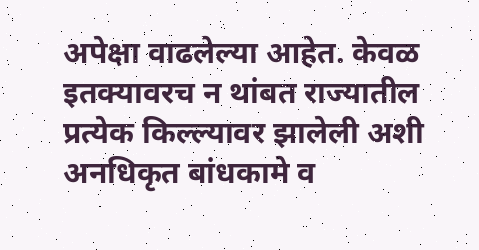अपेक्षा वाढलेल्या आहेत. केवळ इतक्यावरच न थांबत राज्यातील प्रत्येक किल्ल्यावर झालेली अशी अनधिकृत बांधकामे व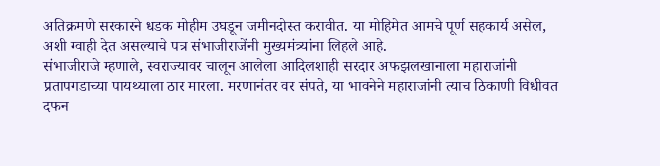अतिक्रमणे सरकारने धडक मोहीम उघडून जमीनदोस्त करावीत. या मोहिमेत आमचे पूर्ण सहकार्य असेल, अशी ग्वाही देत असल्याचे पत्र संभाजीराजेंनी मुख्यमंत्र्यांना लिहले आहे.
संभाजीराजे म्हणाले, स्वराज्यावर चालून आलेला आदिलशाही सरदार अफझलखानाला महाराजांनी प्रतापगडाच्या पायथ्याला ठार मारला. मरणानंतर वर संपते, या भावनेने महाराजांनी त्याच ठिकाणी विधीवत दफन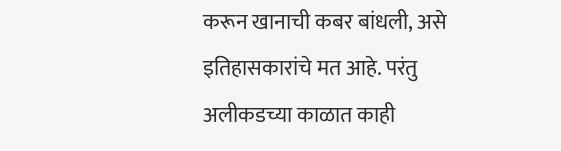करून खानाची कबर बांधली, असे इतिहासकारांचे मत आहे. परंतु अलीकडच्या काळात काही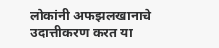लोकांनी अफझलखानाचे उदात्तीकरण करत या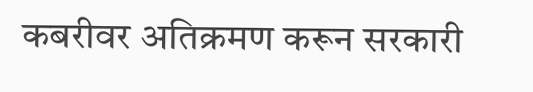कबरीवर अतिक्रमण करून सरकारी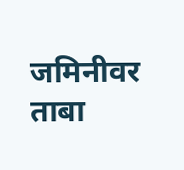जमिनीवर ताबा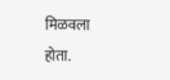मिळवला होता.